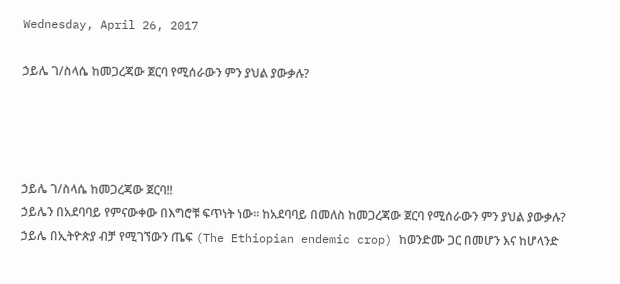Wednesday, April 26, 2017

ኃይሌ ገ/ስላሴ ከመጋረጃው ጀርባ የሚሰራውን ምን ያህል ያውቃሉ?




ኃይሌ ገ/ስላሴ ከመጋረጃው ጀርባ!!
ኃይሌን በአደባባይ የምናውቀው በእግሮቹ ፍጥነት ነው፡፡ ከአደባባይ በመለስ ከመጋረጃው ጀርባ የሚሰራውን ምን ያህል ያውቃሉ?
ኃይሌ በኢትዮጵያ ብቻ የሚገኘውን ጤፍ (The Ethiopian endemic crop) ከወንድሙ ጋር በመሆን እና ከሆላንድ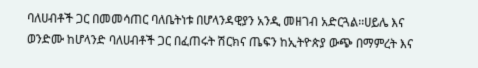ባለሀብቶች ጋር በመመሳጠር ባለቤትነቱ በሆላንዳዊያን አንዲ መዘገብ አድርጓል፡፡ሀይሌ እና ወንድሙ ከሆላንድ ባለሀብቶች ጋር በፈጠሩት ሽርክና ጤፍን ከኢትዮጵያ ውጭ በማምረት እና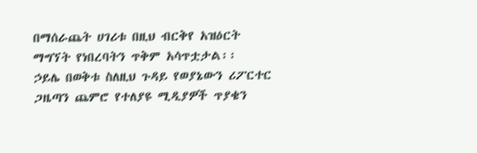በማሰራጨት ሀገሪቱ በዚህ ብርቅየ አዝዕርት ማግኘት የነበረባትን ጥቅም አሳጥቷታል፡፡
ኃይሌ በወቅቱ ስለዚህ ጉዳይ የወያኔውን ሪፖርተር ጋዜጣን ጨምሮ የተለያዩ ሚዲያዎች ጥያቄን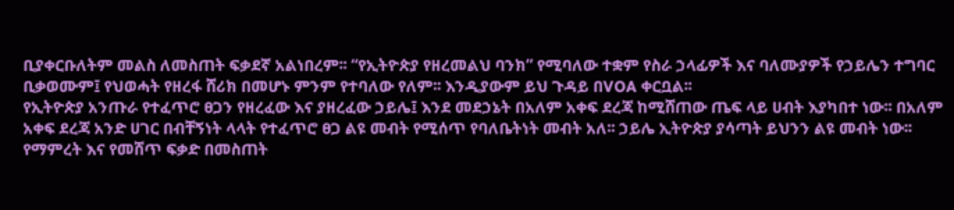ቢያቀርቡለትም መልስ ለመስጠት ፍቃደኛ አልነበረም፡፡ “የኢትዮጵያ የዘረመልህ ባንክ” የሚባለው ተቋም የስራ ኃላፊዎች እና ባለሙያዎች የኃይሌን ተግባር ቢቃወሙም፤ የህወሓት የዘረፋ ሸሪክ በመሆኑ ምንም የተባለው የለም፡፡ እንዲያውም ይህ ጉዳይ በVOA ቀርቧል፡፡
የኢትዮጵያ አንጡራ የተፈጥሮ ፀጋን የዘረፈው እና ያዘረፈው ኃይሌ፤ እንደ መደኃኔት በአለም አቀፍ ደረጃ ከሚሸጠው ጤፍ ላይ ሀብት እያካበተ ነው፡፡ በአለም አቀፍ ደረጃ አንድ ሀገር በብቸኝነት ላላት የተፈጥሮ ፀጋ ልዩ መብት የሚሰጥ የባለቤትነት መብት አለ፡፡ ኃይሌ ኢትዮጵያ ያሳጣት ይህንን ልዩ መብት ነው፡፡ የማምረት እና የመሸጥ ፍቃድ በመስጠት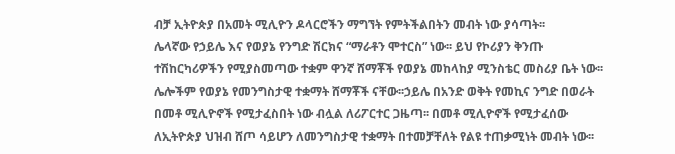ብቻ ኢትዮጵያ በአመት ሚሊዮን ዶላርሮችን ማግኘት የምትችልበትን መብት ነው ያሳጣት፡፡
ሌላኛው የኃይሌ እና የወያኔ የንግድ ሽርክና “ማራቶን ሞተርስ” ነው፡፡ ይህ የኮሪያን ቅንጡ ተሽከርካሪዎችን የሚያስመጣው ተቋም ዋንኛ ሸማቾች የወያኔ መከላከያ ሚንስቴር መስሪያ ቤት ነው፡፡ ሌሎችም የወያኔ የመንግስታዊ ተቋማት ሸማቾች ናቸው፡፡ኃይሌ በአንድ ወቅት የመኪና ንግድ በወራት በመቶ ሚሊዮኖች የሚታፈስበት ነው ብሏል ለሪፖርተር ጋዜጣ፡፡ በመቶ ሚሊዮኖች የሚታፈሰው ለኢትዮጵያ ህዝብ ሸጦ ሳይሆን ለመንግስታዊ ተቋማት በተመቻቸለት የልዩ ተጠቃሚነት መብት ነው፡፡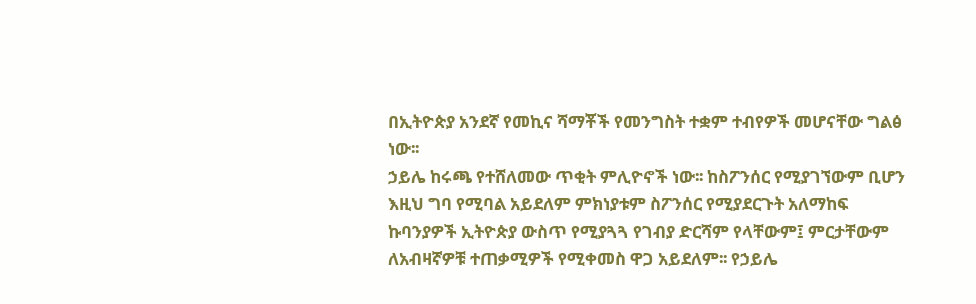በኢትዮጵያ አንደኛ የመኪና ሻማቾች የመንግስት ተቋም ተብየዎች መሆናቸው ግልፅ ነው፡፡
ኃይሌ ከሩጫ የተሸለመው ጥቂት ምሊዮኖች ነው፡፡ ከስፖንሰር የሚያገኘውም ቢሆን እዚህ ግባ የሚባል አይደለም ምክነያቱም ስፖንሰር የሚያደርጉት አለማከፍ ኩባንያዎች ኢትዮጵያ ውስጥ የሚያጓጓ የገብያ ድርሻም የላቸውም፤ ምርታቸውም ለአብዛኛዎቹ ተጠቃሚዎች የሚቀመስ ዋጋ አይደለም፡፡ የኃይሌ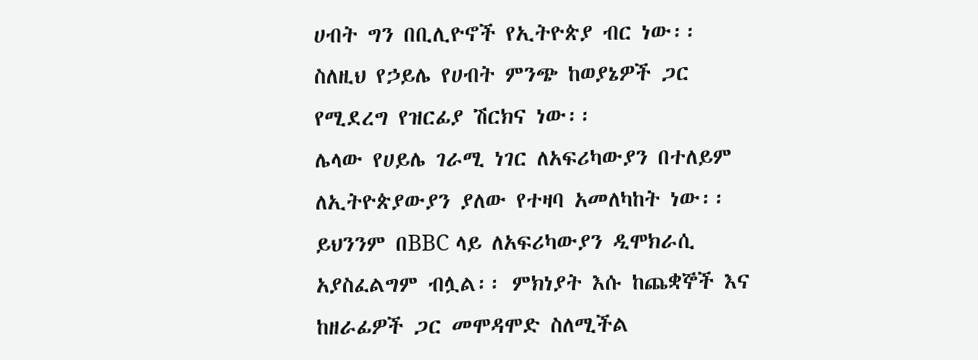ሀብት ግን በቢሊዮኖች የኢትዮጵያ ብር ነው፡፡
ስለዚህ የኃይሌ የሀብት ምንጭ ከወያኔዎች ጋር የሚደረግ የዝርፊያ ሽርክና ነው፡፡
ሌላው የሀይሌ ገራሚ ነገር ለአፍሪካውያን በተለይም ለኢትዮጵያውያን ያለው የተዛባ አመለካከት ነው፡፡ ይህንንም በBBC ላይ ለአፍሪካውያን ዲሞክራሲ አያስፈልግም ብሏል፡፡ ምክነያት እሱ ከጨቋኞች እና ከዘራፊዎች ጋር መሞዳሞድ ስለሚችል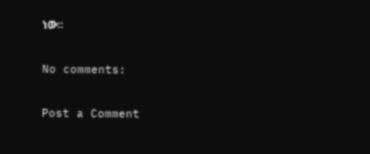ነው፡፡

No comments:

Post a Comment